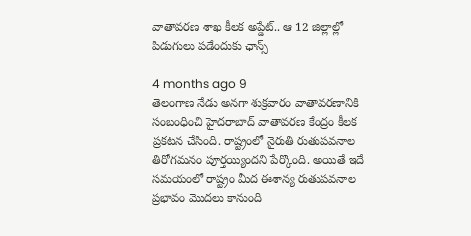వాతావరణ శాఖ కీలక అప్డేట్.. ఆ 12 జిల్లాల్లో పిడుగులు పడేందుకు ఛాన్స్

4 months ago 9
తెలంగాణ నేడు అనగా శుక్రవారం వాతావరణానికి సంబంధించి హైదరాబాద్ వాతావరణ కేంద్రం కీలక ప్రకటన చేసింది. రాష్ట్రంలో నైరుతి రుతుపవనాల తిరోగమనం పూర్తయ్యిందని పేర్కొంది. అయితే ఇదే సమయంలో రాష్ట్రం మీద ఈశాన్య రుతుపవనాల ప్రభావం మొదలు కానుంది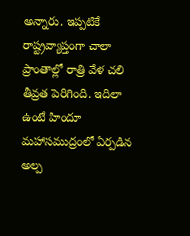అన్నారు. ఇప్పటికే రాష్ట్రవ్యాప్తంగా చాలా ప్రాంతాల్లో రాత్రి వేళ చలి తీవ్రత పెరిగింది. ఇదిలా ఉంటే హిందూ మహాసముద్రంలో ఏర్పడిన అల్ప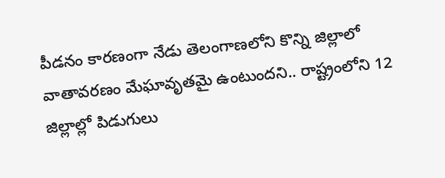పీడనం కారణంగా నేడు తెలంగాణలోని కొన్ని జిల్లాలో వాతావరణం మేఘావృతమై ఉంటుందని.. రాష్ట్రంలోని 12 జిల్లాల్లో పిడుగులు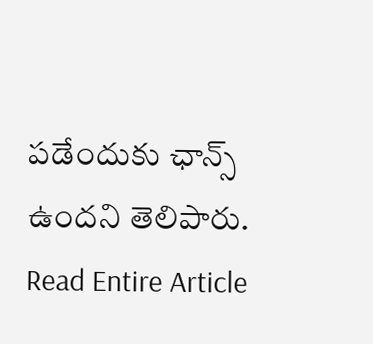పడేందుకు ఛాన్స్ ఉందని తెలిపారు.
Read Entire Article